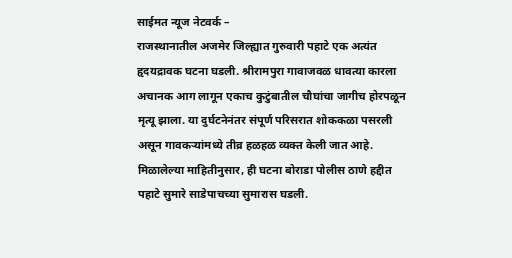साईमत न्यूज नेटवर्क –
राजस्थानातील अजमेर जिल्ह्यात गुरुवारी पहाटे एक अत्यंत हृदयद्रावक घटना घडली. श्रीरामपुरा गावाजवळ धावत्या कारला अचानक आग लागून एकाच कुटुंबातील चौघांचा जागीच होरपळून मृत्यू झाला. या दुर्घटनेनंतर संपूर्ण परिसरात शोककळा पसरली असून गावकऱ्यांमध्ये तीव्र हळहळ व्यक्त केली जात आहे.
मिळालेल्या माहितीनुसार, ही घटना बोराडा पोलीस ठाणे हद्दीत पहाटे सुमारे साडेपाचच्या सुमारास घडली.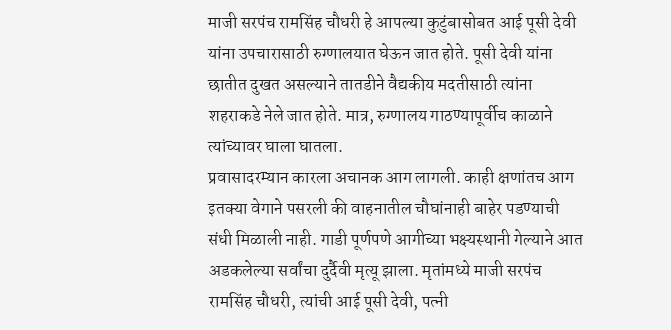माजी सरपंच रामसिंह चौधरी हे आपल्या कुटुंबासोबत आई पूसी देवी यांना उपचारासाठी रुग्णालयात घेऊन जात होते. पूसी देवी यांना छातीत दुखत असल्याने तातडीने वैद्यकीय मदतीसाठी त्यांना शहराकडे नेले जात होते. मात्र, रुग्णालय गाठण्यापूर्वीच काळाने त्यांच्यावर घाला घातला.
प्रवासादरम्यान कारला अचानक आग लागली. काही क्षणांतच आग इतक्या वेगाने पसरली की वाहनातील चौघांनाही बाहेर पडण्याची संधी मिळाली नाही. गाडी पूर्णपणे आगीच्या भक्ष्यस्थानी गेल्याने आत अडकलेल्या सर्वांचा दुर्दैवी मृत्यू झाला. मृतांमध्ये माजी सरपंच रामसिंह चौधरी, त्यांची आई पूसी देवी, पत्नी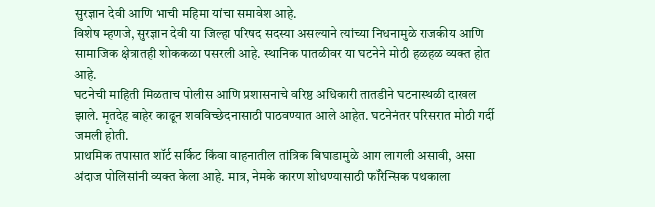सुरज्ञान देवी आणि भाची महिमा यांचा समावेश आहे.
विशेष म्हणजे, सुरज्ञान देवी या जिल्हा परिषद सदस्या असल्याने त्यांच्या निधनामुळे राजकीय आणि सामाजिक क्षेत्रातही शोककळा पसरली आहे. स्थानिक पातळीवर या घटनेने मोठी हळहळ व्यक्त होत आहे.
घटनेची माहिती मिळताच पोलीस आणि प्रशासनाचे वरिष्ठ अधिकारी तातडीने घटनास्थळी दाखल झाले. मृतदेह बाहेर काढून शवविच्छेदनासाठी पाठवण्यात आले आहेत. घटनेनंतर परिसरात मोठी गर्दी जमली होती.
प्राथमिक तपासात शॉर्ट सर्किट किंवा वाहनातील तांत्रिक बिघाडामुळे आग लागली असावी, असा अंदाज पोलिसांनी व्यक्त केला आहे. मात्र, नेमके कारण शोधण्यासाठी फॉरेन्सिक पथकाला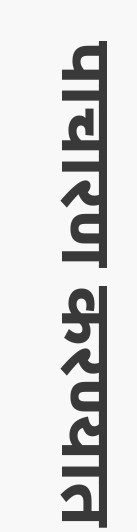पाचारण करण्यात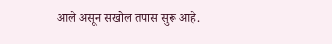आले असून सखोल तपास सुरू आहे.